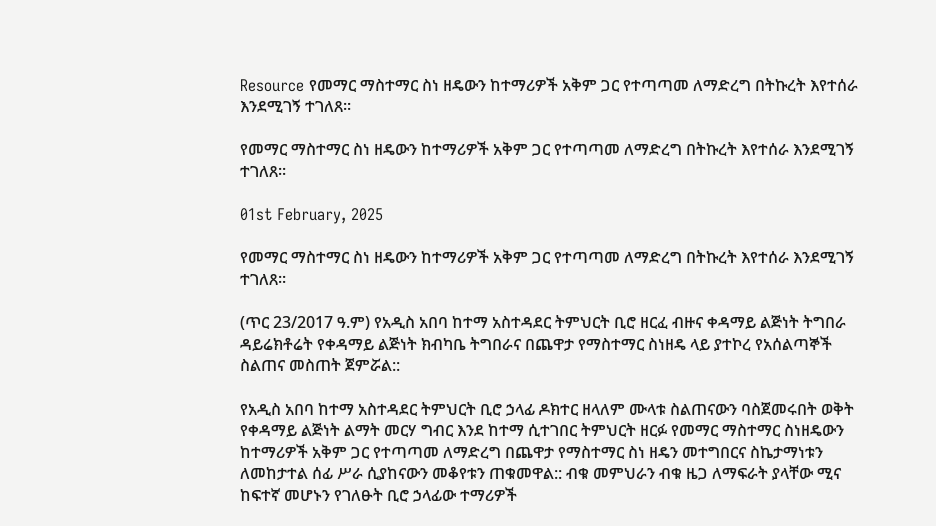Resource የመማር ማስተማር ስነ ዘዴውን ከተማሪዎች አቅም ጋር የተጣጣመ ለማድረግ በትኩረት እየተሰራ እንደሚገኝ ተገለጸ፡፡

የመማር ማስተማር ስነ ዘዴውን ከተማሪዎች አቅም ጋር የተጣጣመ ለማድረግ በትኩረት እየተሰራ እንደሚገኝ ተገለጸ፡፡

01st February, 2025

የመማር ማስተማር ስነ ዘዴውን ከተማሪዎች አቅም ጋር የተጣጣመ ለማድረግ በትኩረት እየተሰራ እንደሚገኝ ተገለጸ፡፡

(ጥር 23/2017 ዓ.ም) የአዲስ አበባ ከተማ አስተዳደር ትምህርት ቢሮ ዘርፈ ብዙና ቀዳማይ ልጅነት ትግበራ ዳይሬክቶሬት የቀዳማይ ልጅነት ክብካቤ ትግበራና በጨዋታ የማስተማር ስነዘዴ ላይ ያተኮረ የአሰልጣኞች ስልጠና መስጠት ጀምሯል::

የአዲስ አበባ ከተማ አስተዳደር ትምህርት ቢሮ ኃላፊ ዶክተር ዘላለም ሙላቱ ስልጠናውን ባስጀመሩበት ወቅት የቀዳማይ ልጅነት ልማት መርሃ ግብር እንደ ከተማ ሲተገበር ትምህርት ዘርፉ የመማር ማስተማር ስነዘዴውን ከተማሪዎች አቅም ጋር የተጣጣመ ለማድረግ በጨዋታ የማስተማር ስነ ዘዴን መተግበርና ስኬታማነቱን ለመከታተል ሰፊ ሥራ ሲያከናውን መቆየቱን ጠቁመዋል:: ብቁ መምህራን ብቁ ዜጋ ለማፍራት ያላቸው ሚና ከፍተኛ መሆኑን የገለፁት ቢሮ ኃላፊው ተማሪዎች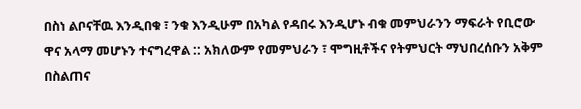በስነ ልቦናቸዉ እንዲበቁ ፣ ንቁ እንዲሁም በአካል የዳበሩ እንዲሆኑ ብቁ መምህራንን ማፍራት የቢሮው ዋና አላማ መሆኑን ተናግረዋል :: አክለውም የመምህራን ፣ ሞግዚቶችና የትምህርት ማህበረሰቡን አቅም በስልጠና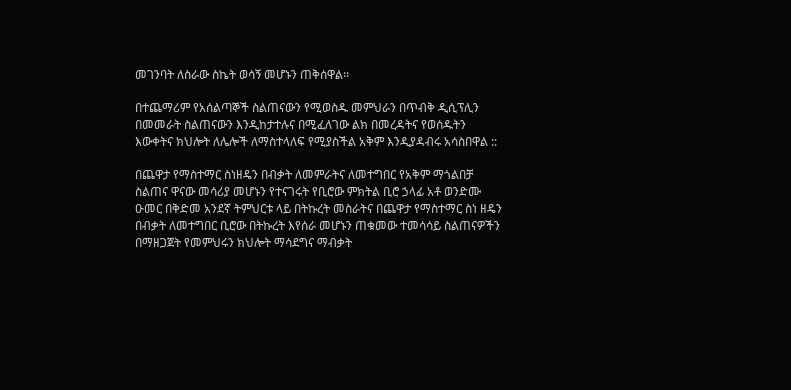መገንባት ለስራው ስኬት ወሳኝ መሆኑን ጠቅሰዋል፡፡

በተጨማሪም የአሰልጣኞች ስልጠናውን የሚወስዱ መምህራን በጥብቅ ዲሲፕሊን በመመራት ስልጠናውን እንዲከታተሉና በሚፈለገው ልክ በመረዳትና የወሰዱትን እውቀትና ክህሎት ለሌሎች ለማስተላለፍ የሚያስችል አቅም እንዲያዳብሩ አሳስበዋል ::

በጨዋታ የማስተማር ስነዘዴን በብቃት ለመምራትና ለመተግበር የአቅም ማጎልበቻ ስልጠና ዋናው መሳሪያ መሆኑን የተናገሩት የቢሮው ምክትል ቢሮ ኃላፊ አቶ ወንድሙ ዑመር በቅድመ አንደኛ ትምህርቱ ላይ በትኩረት መስራትና በጨዋታ የማስተማር ስነ ዘዴን በብቃት ለመተግበር ቢሮው በትኩረት እየሰራ መሆኑን ጠቁመው ተመሳሳይ ስልጠናዎችን በማዘጋጀት የመምህሩን ክህሎት ማሳደግና ማብቃት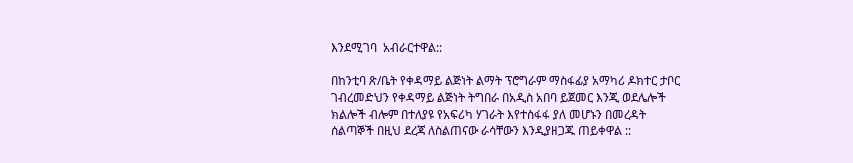እንደሚገባ  አብራርተዋል::

በከንቲባ ጽ/ቤት የቀዳማይ ልጅነት ልማት ፕሮግራም ማስፋፊያ አማካሪ ዶክተር ታቦር ገብረመድህን የቀዳማይ ልጅነት ትግበራ በአዲስ አበባ ይጀመር እንጂ ወደሌሎች ክልሎች ብሎም በተለያዩ የአፍሪካ ሃገራት እየተስፋፋ ያለ መሆኑን በመረዳት ሰልጣኞች በዚህ ደረጃ ለስልጠናው ራሳቸውን እንዲያዘጋጁ ጠይቀዋል ::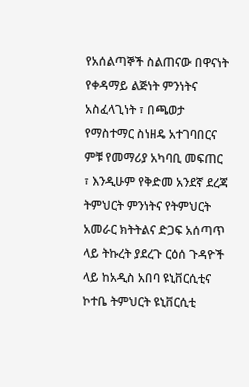የአሰልጣኞች ስልጠናው በዋናነት የቀዳማይ ልጅነት ምንነትና አስፈላጊነት ፣ በጫወታ የማስተማር ስነዘዴ አተገባበርና ምቹ የመማሪያ አካባቢ መፍጠር ፣ እንዲሁም የቅድመ አንደኛ ደረጃ ትምህርት ምንነትና የትምህርት አመራር ክትትልና ድጋፍ አሰጣጥ ላይ ትኩረት ያደረጉ ርዕሰ ጉዳዮች ላይ ከአዲስ አበባ ዩኒቨርሲቲና ኮተቤ ትምህርት ዩኒቨርሲቲ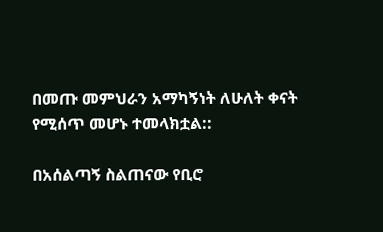በመጡ መምህራን አማካኝነት ለሁለት ቀናት የሚሰጥ መሆኑ ተመላክቷል::

በአሰልጣኝ ስልጠናው የቢሮ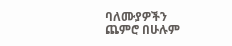ባለሙያዎችን ጨምሮ በሁሉም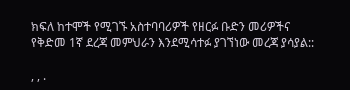ክፍለ ከተሞች የሚገኙ አስተባባሪዎች የዘርፉ ቡድን መሪዎችና የቅድመ 1ኛ ደረጃ መምህራን እንደሚሳተፉ ያገኘነው መረጃ ያሳያል::

, , .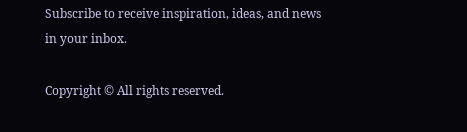Subscribe to receive inspiration, ideas, and news in your inbox.

Copyright © All rights reserved.